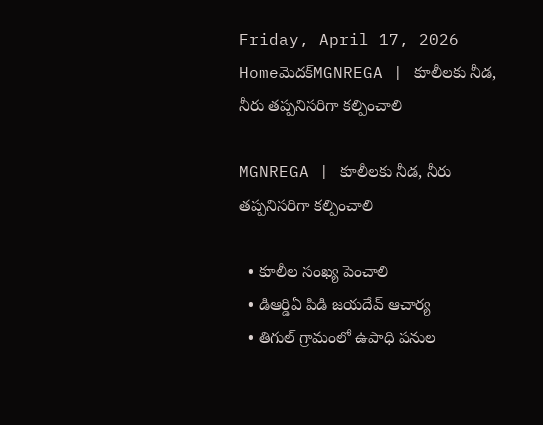Friday, April 17, 2026
Homeమెదక్‌MGNREGA | కూలీలకు నీడ, నీరు తప్పనిసరిగా కల్పించాలి

MGNREGA | కూలీలకు నీడ, నీరు తప్పనిసరిగా కల్పించాలి

  • కూలీల సంఖ్య పెంచాలి
  • డిఆర్డిఏ పిడి జయదేవ్ ఆచార్య
  • తిగుల్ గ్రామంలో ఉపాధి పనుల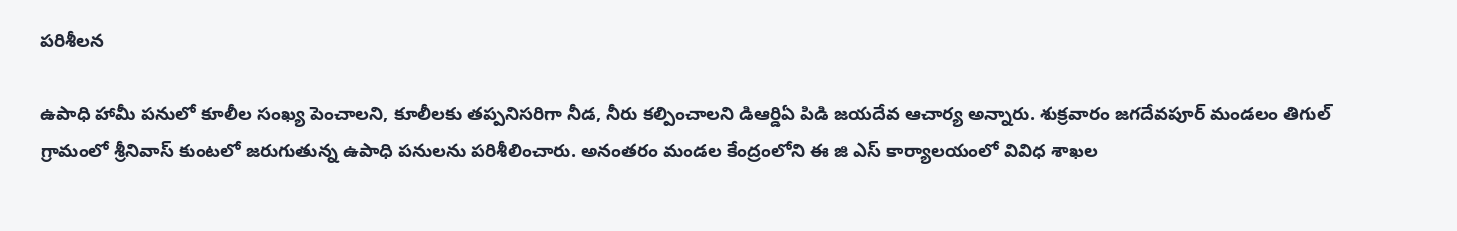పరిశీలన

ఉపాధి హామీ పనులో కూలీల సంఖ్య పెంచాలని, కూలీలకు తప్పనిసరిగా నీడ, నీరు కల్పించాలని డిఆర్డిఏ పిడి జయదేవ ఆచార్య అన్నారు. శుక్రవారం జగదేవపూర్ మండలం తిగుల్ గ్రామంలో శ్రీనివాస్ కుంటలో జరుగుతున్న ఉపాధి పనులను పరిశీలించారు. అనంతరం మండల కేంద్రంలోని ఈ జి ఎస్ కార్యాలయంలో వివిధ శాఖల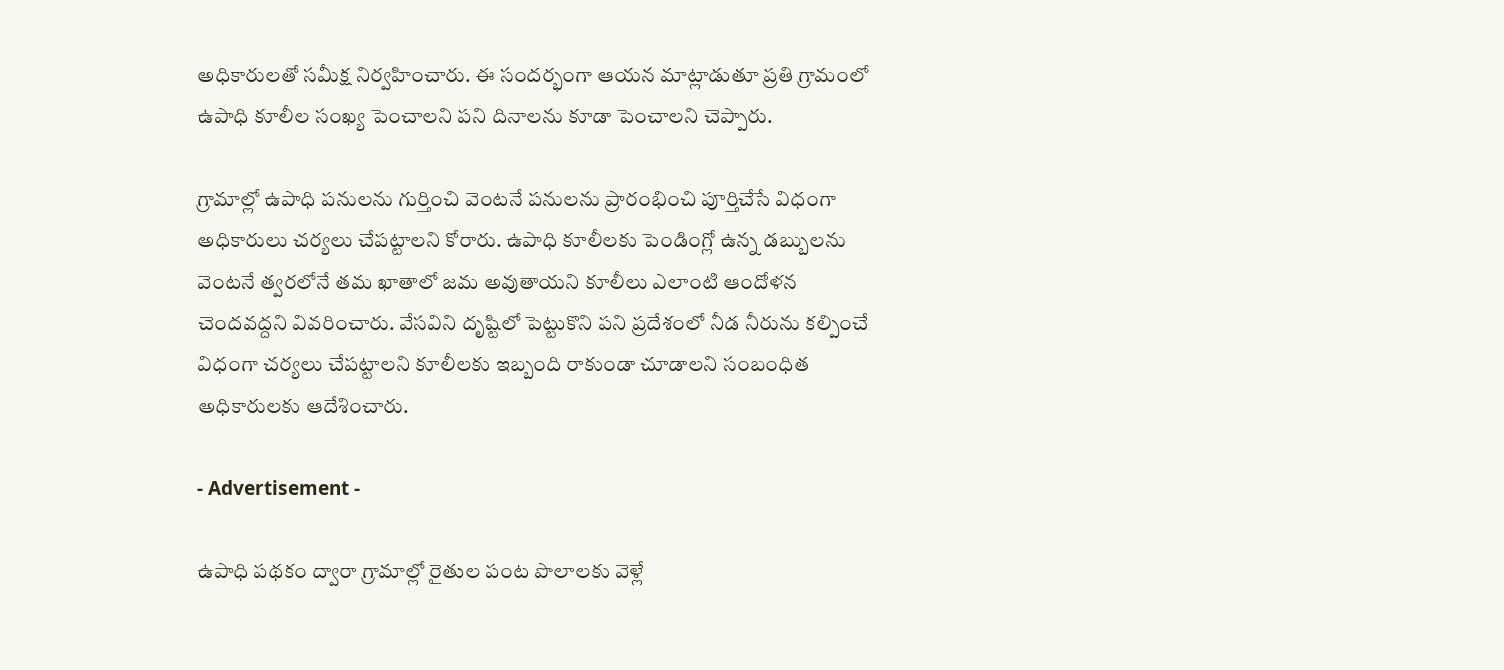అధికారులతో సమీక్ష నిర్వహించారు. ఈ సందర్భంగా ఆయన మాట్లాడుతూ ప్రతి గ్రామంలో ఉపాధి కూలీల సంఖ్య పెంచాలని పని దినాలను కూడా పెంచాలని చెప్పారు.

గ్రామాల్లో ఉపాధి పనులను గుర్తించి వెంటనే పనులను ప్రారంభించి పూర్తిచేసే విధంగా అధికారులు చర్యలు చేపట్టాలని కోరారు. ఉపాధి కూలీలకు పెండింగ్లో ఉన్న డబ్బులను వెంటనే త్వరలోనే తమ ఖాతాలో జమ అవుతాయని కూలీలు ఎలాంటి ఆందోళన చెందవద్దని వివరించారు. వేసవిని దృష్టిలో పెట్టుకొని పని ప్రదేశంలో నీడ నీరును కల్పించే విధంగా చర్యలు చేపట్టాలని కూలీలకు ఇబ్బంది రాకుండా చూడాలని సంబంధిత అధికారులకు ఆదేశించారు.

- Advertisement -

ఉపాధి పథకం ద్వారా గ్రామాల్లో రైతుల పంట పొలాలకు వెళ్లే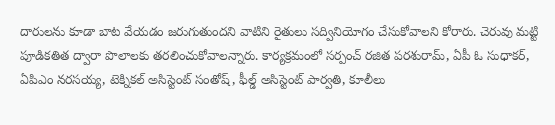దారులను కూడా బాట వేయడం జరుగుతుందని వాటిని రైతులు సద్వినియోగం చేసుకోవాలని కోరారు. చెరువు మట్టి పూడికతిత ద్వారా పొలాలకు తరలించుకోవాలన్నారు. కార్యక్రమంలో సర్పంచ్ రజిత పరశురామ్, ఏపీ ఓ సుధాకర్, ఏపిఎం నరసయ్య, టెక్నికల్ అసిస్టెంట్ సంతోష్, ఫీల్డ్ అసిస్టెంట్ పార్వతి, కూలీలు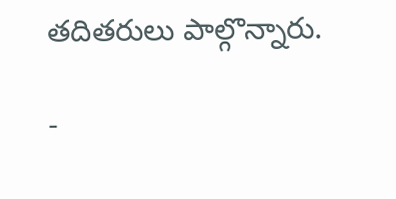తదితరులు పాల్గొన్నారు.

-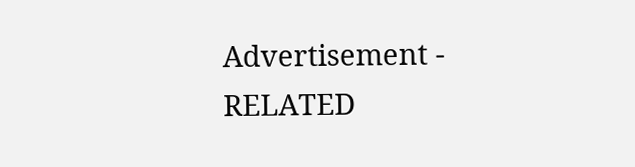Advertisement -
RELATED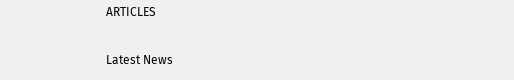ARTICLES

Latest News